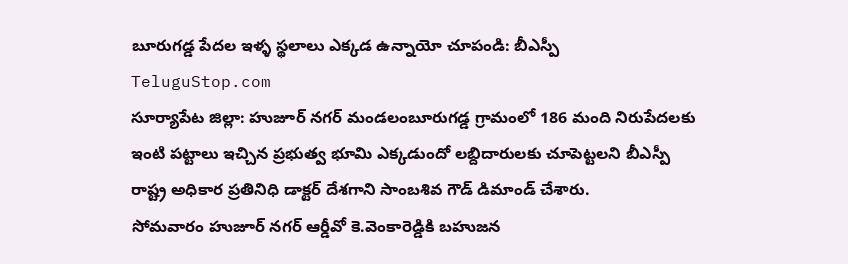బూరుగడ్డ పేదల ఇళ్ళ స్థలాలు ఎక్కడ ఉన్నాయో చూపండి: బీఎస్పీ
TeluguStop.com
సూర్యాపేట జిల్లా: హుజూర్ నగర్ మండలంబూరుగడ్డ గ్రామంలో 186 మంది నిరుపేదలకు ఇంటి పట్టాలు ఇచ్చిన ప్రభుత్వ భూమి ఎక్కడుందో లబ్దిదారులకు చూపెట్టలని బీఎస్పీ రాష్ట్ర అధికార ప్రతినిధి డాక్టర్ దేశగాని సాంబశివ గౌడ్ డిమాండ్ చేశారు.
సోమవారం హుజూర్ నగర్ ఆర్డీవో కె.వెంకారెడ్డికి బహుజన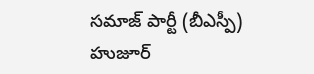సమాజ్ పార్టీ (బీఎస్పీ) హుజూర్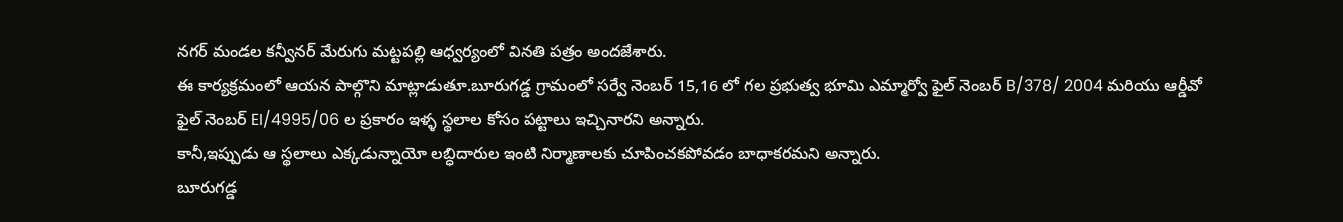నగర్ మండల కన్వీనర్ మేరుగు మట్టపల్లి ఆధ్వర్యంలో వినతి పత్రం అందజేశారు.
ఈ కార్యక్రమంలో ఆయన పాల్గొని మాట్లాడుతూ.బూరుగడ్డ గ్రామంలో సర్వే నెంబర్ 15,16 లో గల ప్రభుత్వ భూమి ఎమ్మార్వో ఫైల్ నెంబర్ B/378/ 2004 మరియు ఆర్డీవో ఫైల్ నెంబర్ EI/4995/06 ల ప్రకారం ఇళ్ళ స్థలాల కోసం పట్టాలు ఇచ్చినారని అన్నారు.
కానీ,ఇప్పుడు ఆ స్థలాలు ఎక్కడున్నాయో లబ్ధిదారుల ఇంటి నిర్మాణాలకు చూపించకపోవడం బాధాకరమని అన్నారు.
బూరుగడ్డ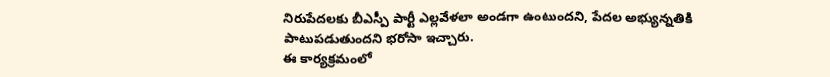నిరుపేదలకు బీఎస్పీ పార్టీ ఎల్లవేళలా అండగా ఉంటుందని, పేదల అభ్యున్నతికి పాటుపడుతుందని భరోసా ఇచ్చారు.
ఈ కార్యక్రమంలో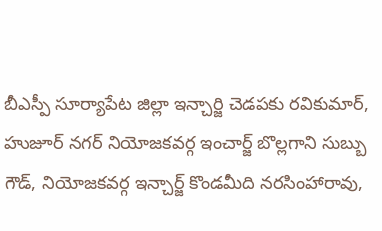బీఎస్పీ సూర్యాపేట జిల్లా ఇన్చార్జి చెడపకు రవికుమార్, హుజూర్ నగర్ నియోజకవర్గ ఇంచార్జ్ బొల్లగాని సుబ్బు గౌడ్, నియోజకవర్గ ఇన్చార్జ్ కొండమీది నరసింహారావు,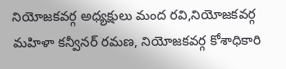నియోజకవర్గ అధ్యక్షులు మంద రవి,నియోజకవర్గ మహిళా కన్వీనర్ రమణ, నియోజకవర్గ కోశాధికారి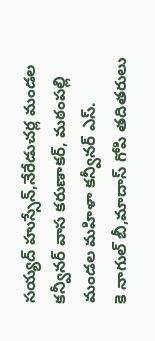సయ్యద్ హుస్సేన్,నేరేడుచర్ల మండల కన్వీనర్ వాస కరుణాకర్, మఠంపల్లి మండల మహిళా కన్వీనర్ ఎస్.
కె నాగుల్ బీ,మాదాస్ గోపి తదితరులు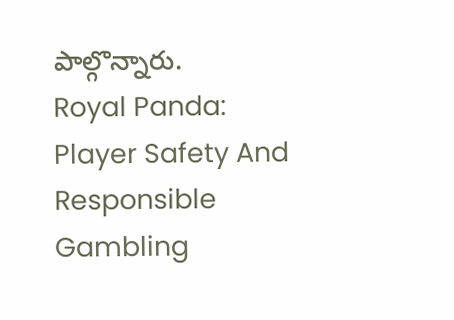పాల్గొన్నారు.
Royal Panda: Player Safety And Responsible Gambling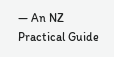— An NZ Practical Guide